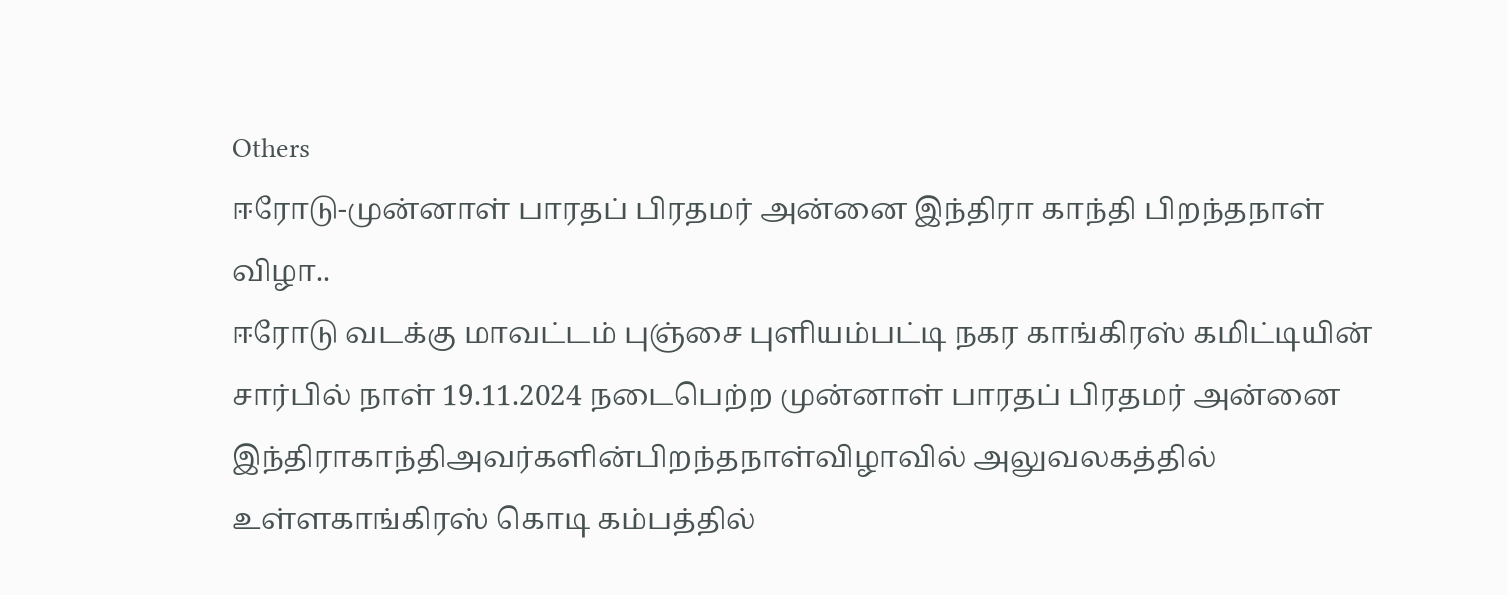Others
ஈரோடு-முன்னாள் பாரதப் பிரதமர் அன்னை இந்திரா காந்தி பிறந்தநாள் விழா..
ஈரோடு வடக்கு மாவட்டம் புஞ்சை புளியம்பட்டி நகர காங்கிரஸ் கமிட்டியின் சார்பில் நாள் 19.11.2024 நடைபெற்ற முன்னாள் பாரதப் பிரதமர் அன்னை இந்திராகாந்திஅவர்களின்பிறந்தநாள்விழாவில் அலுவலகத்தில் உள்ளகாங்கிரஸ் கொடி கம்பத்தில்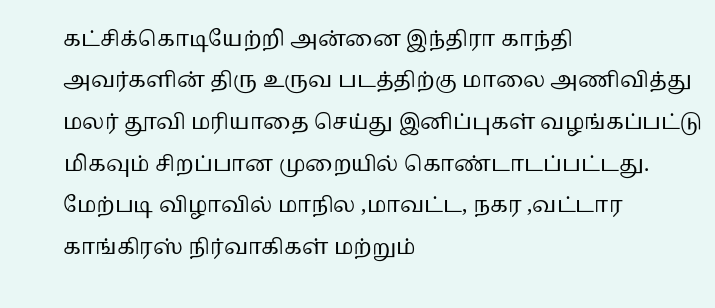கட்சிக்கொடியேற்றி அன்னை இந்திரா காந்தி அவர்களின் திரு உருவ படத்திற்கு மாலை அணிவித்து மலர் தூவி மரியாதை செய்து இனிப்புகள் வழங்கப்பட்டு மிகவும் சிறப்பான முறையில் கொண்டாடப்பட்டது. மேற்படி விழாவில் மாநில ,மாவட்ட, நகர ,வட்டார காங்கிரஸ் நிர்வாகிகள் மற்றும்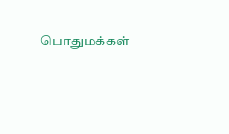பொதுமக்கள்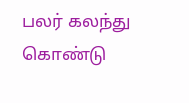பலர் கலந்து கொண்டு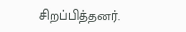சிறப்பித்தனர்.